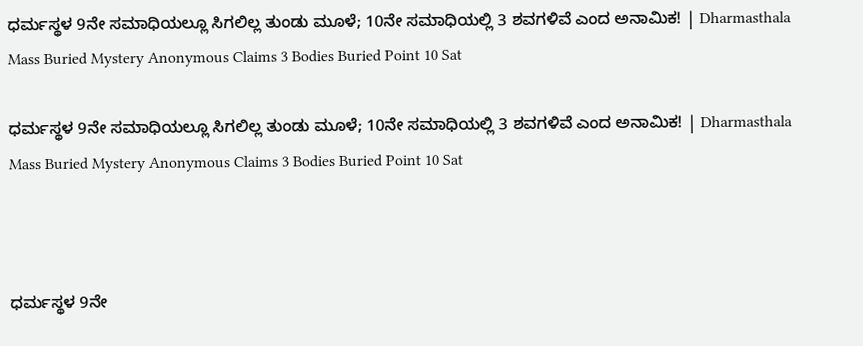ಧರ್ಮಸ್ಥಳ 9ನೇ ಸಮಾಧಿಯಲ್ಲೂ ಸಿಗಲಿಲ್ಲ ತುಂಡು ಮೂಳೆ; 10ನೇ ಸಮಾಧಿಯಲ್ಲಿ 3 ಶವಗಳಿವೆ ಎಂದ ಅನಾಮಿಕ! | Dharmasthala Mass Buried Mystery Anonymous Claims 3 Bodies Buried Point 10 Sat

ಧರ್ಮಸ್ಥಳ 9ನೇ ಸಮಾಧಿಯಲ್ಲೂ ಸಿಗಲಿಲ್ಲ ತುಂಡು ಮೂಳೆ; 10ನೇ ಸಮಾಧಿಯಲ್ಲಿ 3 ಶವಗಳಿವೆ ಎಂದ ಅನಾಮಿಕ! | Dharmasthala Mass Buried Mystery Anonymous Claims 3 Bodies Buried Point 10 Sat



ಧರ್ಮಸ್ಥಳ 9ನೇ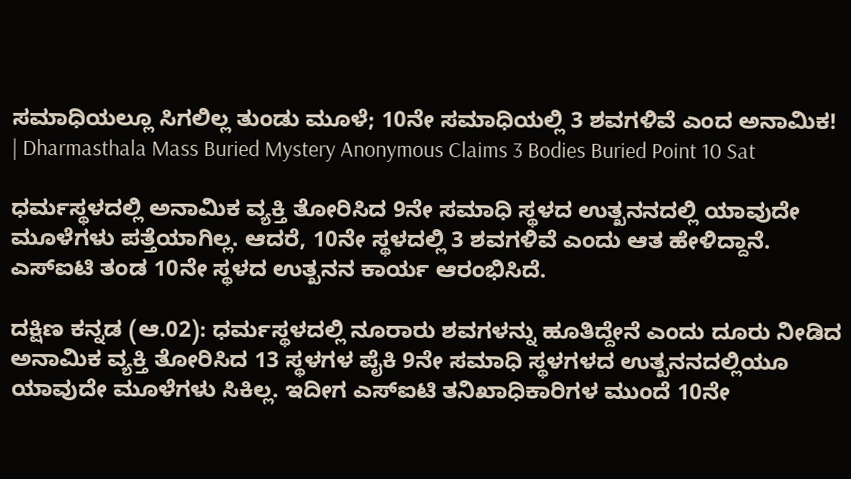ಸಮಾಧಿಯಲ್ಲೂ ಸಿಗಲಿಲ್ಲ ತುಂಡು ಮೂಳೆ; 10ನೇ ಸಮಾಧಿಯಲ್ಲಿ 3 ಶವಗಳಿವೆ ಎಂದ ಅನಾಮಿಕ! | Dharmasthala Mass Buried Mystery Anonymous Claims 3 Bodies Buried Point 10 Sat

ಧರ್ಮಸ್ಥಳದಲ್ಲಿ ಅನಾಮಿಕ ವ್ಯಕ್ತಿ ತೋರಿಸಿದ 9ನೇ ಸಮಾಧಿ ಸ್ಥಳದ ಉತ್ಖನನದಲ್ಲಿ ಯಾವುದೇ ಮೂಳೆಗಳು ಪತ್ತೆಯಾಗಿಲ್ಲ. ಆದರೆ, 10ನೇ ಸ್ಥಳದಲ್ಲಿ 3 ಶವಗಳಿವೆ ಎಂದು ಆತ ಹೇಳಿದ್ದಾನೆ. ಎಸ್‌ಐಟಿ ತಂಡ 10ನೇ ಸ್ಥಳದ ಉತ್ಖನನ ಕಾರ್ಯ ಆರಂಭಿಸಿದೆ.

ದಕ್ಷಿಣ ಕನ್ನಡ (ಆ.02): ಧರ್ಮಸ್ಥಳದಲ್ಲಿ ನೂರಾರು ಶವಗಳನ್ನು ಹೂತಿದ್ದೇನೆ ಎಂದು ದೂರು ನೀಡಿದ ಅನಾಮಿಕ ವ್ಯಕ್ತಿ ತೋರಿಸಿದ 13 ಸ್ಥಳಗಳ ಪೈಕಿ 9ನೇ ಸಮಾಧಿ ಸ್ಥಳಗಳದ ಉತ್ಖನನದಲ್ಲಿಯೂ ಯಾವುದೇ ಮೂಳೆಗಳು ಸಿಕಿಲ್ಲ. ಇದೀಗ ಎಸ್‌ಐಟಿ ತನಿಖಾಧಿಕಾರಿಗಳ ಮುಂದೆ 10ನೇ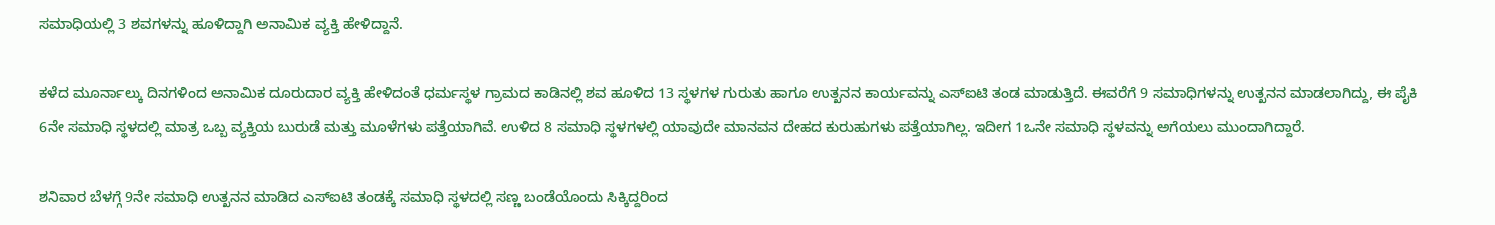ಸಮಾಧಿಯಲ್ಲಿ 3 ಶವಗಳನ್ನು ಹೂಳಿದ್ದಾಗಿ ಅನಾಮಿಕ ವ್ಯಕ್ತಿ ಹೇಳಿದ್ದಾನೆ.

ಕಳೆದ ಮೂರ್ನಾಲ್ಕು ದಿನಗಳಿಂದ ಅನಾಮಿಕ ದೂರುದಾರ ವ್ಯಕ್ತಿ ಹೇಳಿದಂತೆ ಧರ್ಮಸ್ಥಳ ಗ್ರಾಮದ ಕಾಡಿನಲ್ಲಿ ಶವ ಹೂಳಿದ 13 ಸ್ಥಳಗಳ ಗುರುತು ಹಾಗೂ ಉತ್ಖನನ ಕಾರ್ಯವನ್ನು ಎಸ್‌ಐಟಿ ತಂಡ ಮಾಡುತ್ತಿದೆ. ಈವರೆಗೆ 9 ಸಮಾಧಿಗಳನ್ನು ಉತ್ಖನನ ಮಾಡಲಾಗಿದ್ದು, ಈ ಪೈಕಿ 6ನೇ ಸಮಾಧಿ ಸ್ಥಳದಲ್ಲಿ ಮಾತ್ರ ಒಬ್ಬ ವ್ಯಕ್ತಿಯ ಬುರುಡೆ ಮತ್ತು ಮೂಳೆಗಳು ಪತ್ತೆಯಾಗಿವೆ. ಉಳಿದ 8 ಸಮಾಧಿ ಸ್ಥಳಗಳಲ್ಲಿ ಯಾವುದೇ ಮಾನವನ ದೇಹದ ಕುರುಹುಗಳು ಪತ್ತೆಯಾಗಿಲ್ಲ. ಇದೀಗ 1ಒನೇ ಸಮಾಧಿ ಸ್ಥಳವನ್ನು ಅಗೆಯಲು ಮುಂದಾಗಿದ್ದಾರೆ.

ಶನಿವಾರ ಬೆಳಗ್ಗೆ 9ನೇ ಸಮಾಧಿ ಉತ್ಖನನ ಮಾಡಿದ ಎಸ್‌ಐಟಿ ತಂಡಕ್ಕೆ ಸಮಾಧಿ ಸ್ಥಳದಲ್ಲಿ ಸಣ್ಣ ಬಂಡೆಯೊಂದು ಸಿಕ್ಕಿದ್ದರಿಂದ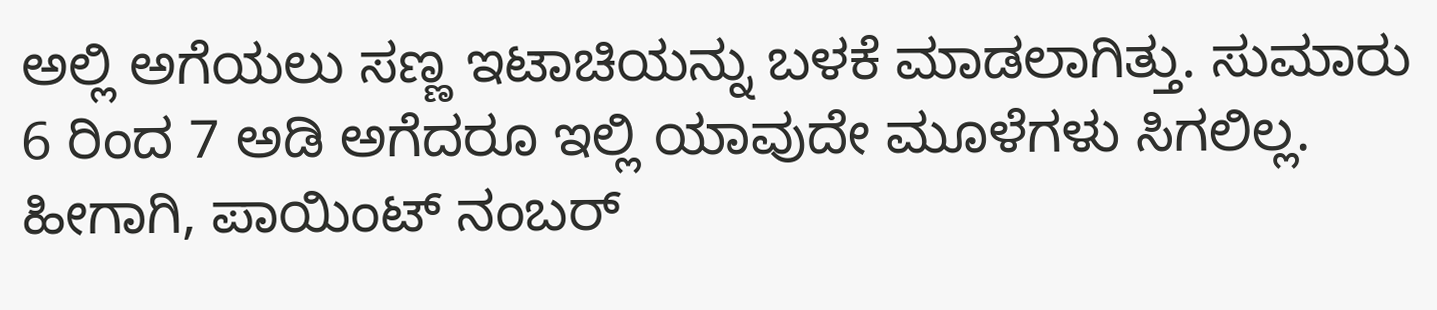ಅಲ್ಲಿ ಅಗೆಯಲು ಸಣ್ಣ ಇಟಾಚಿಯನ್ನು ಬಳಕೆ ಮಾಡಲಾಗಿತ್ತು. ಸುಮಾರು 6 ರಿಂದ 7 ಅಡಿ ಅಗೆದರೂ ಇಲ್ಲಿ ಯಾವುದೇ ಮೂಳೆಗಳು ಸಿಗಲಿಲ್ಲ. ಹೀಗಾಗಿ, ಪಾಯಿಂಟ್ ನಂಬರ್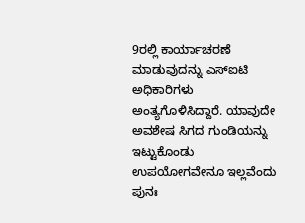9ರಲ್ಲಿ ಕಾರ್ಯಾಚರಣೆ ಮಾಡುವುದನ್ನು ಎಸ್‌ಐಟಿ ಅಧಿಕಾರಿಗಳು ಅಂತ್ಯಗೊಳಿಸಿದ್ದಾರೆ. ಯಾವುದೇ ಅವಶೇಷ ಸಿಗದ ಗುಂಡಿಯನ್ನು ಇಟ್ಟುಕೊಂಡು ಉಪಯೋಗವೇನೂ ಇಲ್ಲವೆಂದು ಪುನಃ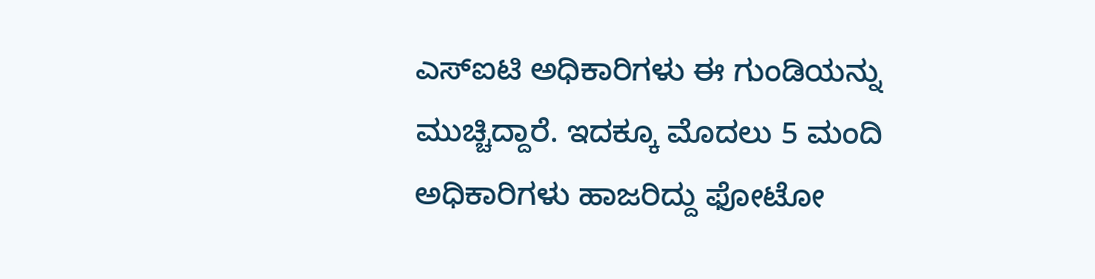ಎಸ್‌ಐಟಿ ಅಧಿಕಾರಿಗಳು ಈ ಗುಂಡಿಯನ್ನು ಮುಚ್ಚಿದ್ದಾರೆ. ಇದಕ್ಕೂ ಮೊದಲು 5 ಮಂದಿ ಅಧಿಕಾರಿಗಳು ಹಾಜರಿದ್ದು ಫೋಟೋ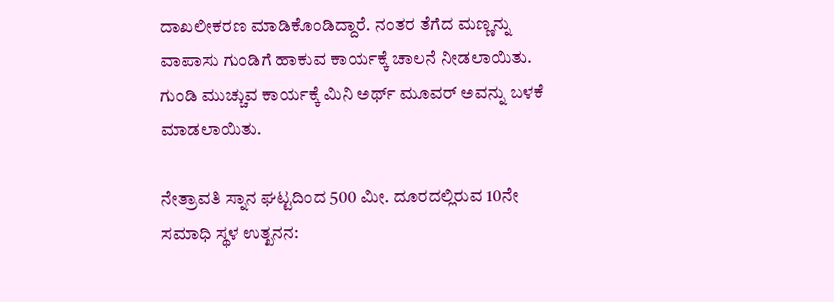ದಾಖಲೀಕರಣ ಮಾಡಿಕೊಂಡಿದ್ದಾರೆ. ನಂತರ ತೆಗೆದ ಮಣ್ಣನ್ನು ವಾಪಾಸು ಗುಂಡಿಗೆ ಹಾಕುವ ಕಾರ್ಯಕ್ಕೆ ಚಾಲನೆ ನೀಡಲಾಯಿತು. ಗುಂಡಿ ಮುಚ್ಚುವ ಕಾರ್ಯಕ್ಕೆ ಮಿನಿ‌ ಅರ್ಥ್ ಮೂವರ್ ಅವನ್ನು ಬಳಕೆ ಮಾಡಲಾಯಿತು.

ನೇತ್ರಾವತಿ ಸ್ನಾನ ಘಟ್ಟದಿಂದ 500 ಮೀ. ದೂರದಲ್ಲಿರುವ 10ನೇ ಸಮಾಧಿ ಸ್ಥಳ ಉತ್ಖನನ: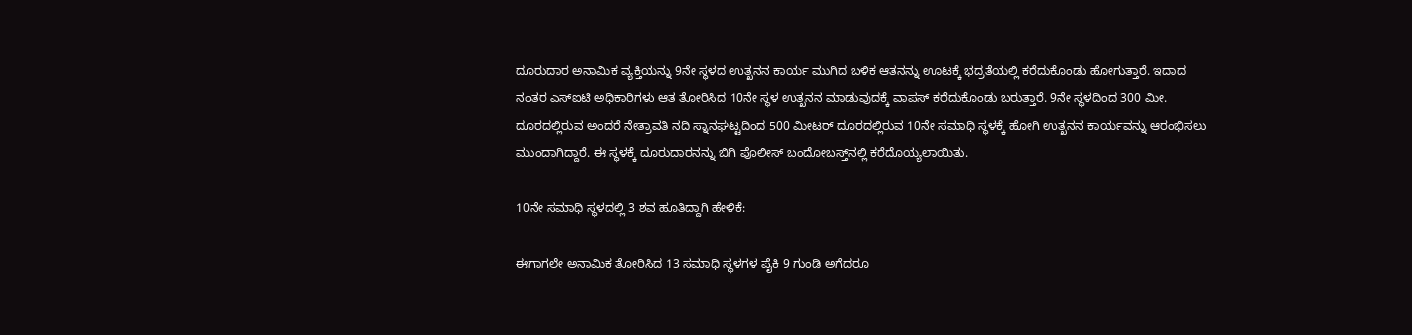ದೂರುದಾರ ಅನಾಮಿಕ ವ್ಯಕ್ತಿಯನ್ನು 9ನೇ ಸ್ಥಳದ ಉತ್ಖನನ ಕಾರ್ಯ ಮುಗಿದ ಬಳಿಕ ಆತನನ್ನು ಊಟಕ್ಕೆ ಭದ್ರತೆಯಲ್ಲಿ ಕರೆದುಕೊಂಡು ಹೋಗುತ್ತಾರೆ. ಇದಾದ ನಂತರ ಎಸ್‌ಐಟಿ ಅಧಿಕಾರಿಗಳು ಆತ ತೋರಿಸಿದ 10ನೇ ಸ್ಥಳ ಉತ್ಖನನ ಮಾಡುವುದಕ್ಕೆ ವಾಪಸ್ ಕರೆದುಕೊಂಡು ಬರುತ್ತಾರೆ. 9ನೇ ಸ್ಥಳದಿಂದ 300 ಮೀ. ದೂರದಲ್ಲಿರುವ ಅಂದರೆ ನೇತ್ರಾವತಿ ನದಿ ಸ್ನಾನಘಟ್ಟದಿಂದ 500 ಮೀಟರ್ ದೂರದಲ್ಲಿರುವ 10ನೇ ಸಮಾಧಿ ಸ್ಥಳಕ್ಕೆ ಹೋಗಿ ಉತ್ಖನನ ಕಾರ್ಯವನ್ನು ಆರಂಭಿಸಲು ಮುಂದಾಗಿದ್ದಾರೆ. ಈ ಸ್ಥಳಕ್ಕೆ ದೂರುದಾರನನ್ನು ಬಿಗಿ ಪೊಲೀಸ್ ಬಂದೋಬಸ್ತ್‌ನಲ್ಲಿ ಕರೆದೊಯ್ಯಲಾಯಿತು.

10ನೇ ಸಮಾಧಿ ಸ್ಥಳದಲ್ಲಿ 3 ಶವ ಹೂತಿದ್ದಾಗಿ ಹೇಳಿಕೆ:

ಈಗಾಗಲೇ ಅನಾಮಿಕ ತೋರಿಸಿದ 13 ಸಮಾಧಿ ಸ್ಥಳಗಳ ಪೈಕಿ 9 ಗುಂಡಿ ಅಗೆದರೂ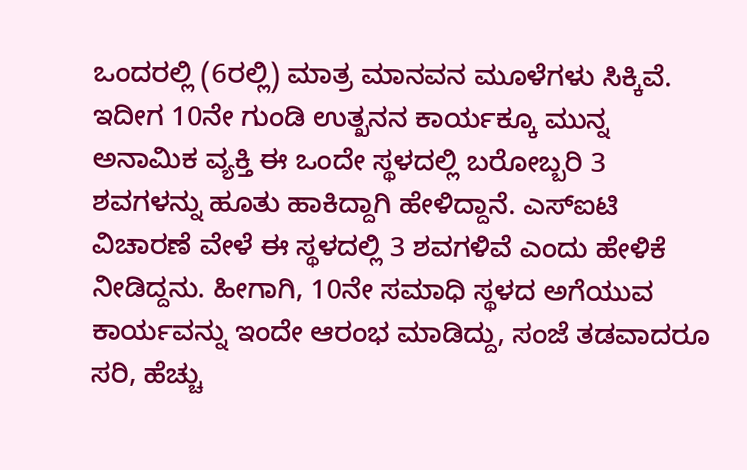ಒಂದರಲ್ಲಿ (6ರಲ್ಲಿ) ಮಾತ್ರ ಮಾನವನ ಮೂಳೆಗಳು ಸಿಕ್ಕಿವೆ. ಇದೀಗ 10ನೇ ಗುಂಡಿ ಉತ್ಖನನ ಕಾರ್ಯಕ್ಕೂ ಮುನ್ನ ಅನಾಮಿಕ ವ್ಯಕ್ತಿ ಈ ಒಂದೇ ಸ್ಥಳದಲ್ಲಿ ಬರೋಬ್ಬರಿ 3 ಶವಗಳನ್ನು ಹೂತು ಹಾಕಿದ್ದಾಗಿ ಹೇಳಿದ್ದಾನೆ. ಎಸ್‌ಐಟಿ ವಿಚಾರಣೆ ವೇಳೆ ಈ ಸ್ಥಳದಲ್ಲಿ 3 ಶವಗಳಿವೆ ಎಂದು ಹೇಳಿಕೆ ನೀಡಿದ್ದನು. ಹೀಗಾಗಿ, 10ನೇ ಸಮಾಧಿ ಸ್ಥಳದ ಅಗೆಯುವ ಕಾರ್ಯವನ್ನು ಇಂದೇ ಆರಂಭ ಮಾಡಿದ್ದು, ಸಂಜೆ ತಡವಾದರೂ ಸರಿ, ಹೆಚ್ಚು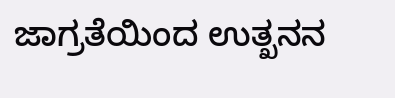ಜಾಗ್ರತೆಯಿಂದ ಉತ್ಖನನ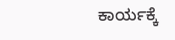ಕಾರ್ಯಕ್ಕೆ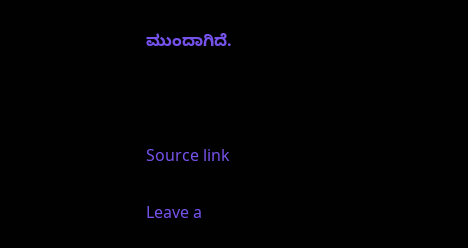ಮುಂದಾಗಿದೆ.



Source link

Leave a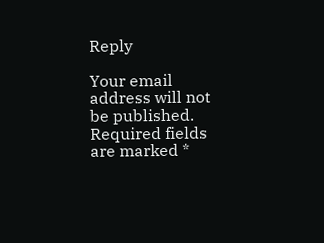Reply

Your email address will not be published. Required fields are marked *